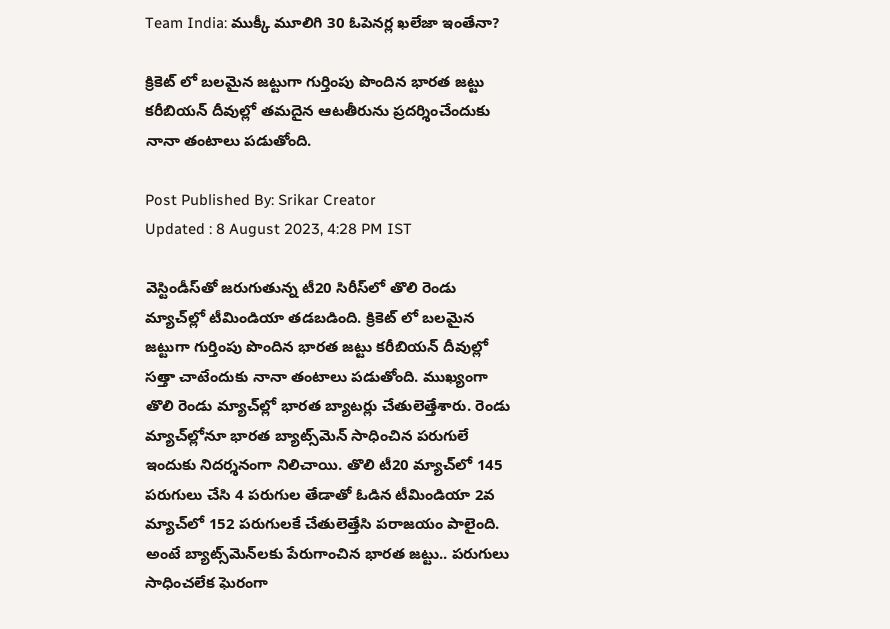Team India: ముక్కీ మూలిగి 30 ఓపెనర్ల ఖలేజా ఇంతేనా?

క్రికెట్ లో బలమైన జట్టుగా గుర్తింపు పొందిన భారత జట్టు కరీబియన్ దీవుల్లో తమదైన ఆటతీరును ప్రదర్శించేందుకు నానా తంటాలు పడుతోంది.

Post Published By: Srikar Creator
Updated : 8 August 2023, 4:28 PM IST

వెస్టిండీస్‌తో జరుగుతున్న టీ20 సిరీస్‌లో తొలి రెండు మ్యాచ్‌ల్లో టీమిండియా తడబడింది. క్రికెట్ లో బలమైన జట్టుగా గుర్తింపు పొందిన భారత జట్టు కరీబియన్ దీవుల్లో సత్తా చాటేందుకు నానా తంటాలు పడుతోంది. ముఖ్యంగా తొలి రెండు మ్యాచ్‌ల్లో భారత బ్యాటర్లు చేతులెత్తేశారు. రెండు మ్యాచ్‌ల్లోనూ భారత బ్యాట్స్‌మెన్ సాధించిన పరుగులే ఇందుకు నిదర్శనంగా నిలిచాయి. తొలి టీ20 మ్యాచ్‌లో 145 పరుగులు చేసి 4 పరుగుల తేడాతో ఓడిన టీమిండియా 2వ మ్యాచ్‌లో 152 పరుగులకే చేతులెత్తేసి పరాజయం పాలైంది. అంటే బ్యాట్స్‌మెన్‌లకు పేరుగాంచిన భారత జట్టు.. పరుగులు సాధించలేక ఘెరంగా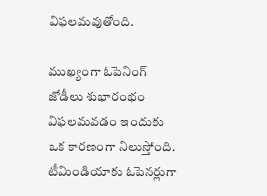విఫలమవుతోంది.

ముఖ్యంగా ఓపెనింగ్ జోడీలు శుభారంభం విఫలమవడం ఇందుకు ఒక కారణంగా నిలుస్తోంది. టీమిండియాకు ఓపెనర్లుగా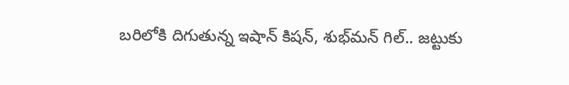బరిలోకి దిగుతున్న ఇషాన్ కిషన్, శుభ్‌మన్ గిల్.. జట్టుకు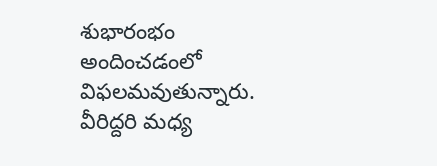శుభారంభం అందించడంలో విఫలమవుతున్నారు. వీరిద్దరి మధ్య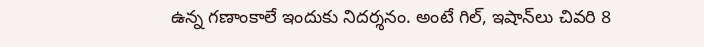ఉన్న గణాంకాలే ఇందుకు నిదర్శనం. అంటే గిల్, ఇషాన్‌లు చివరి 8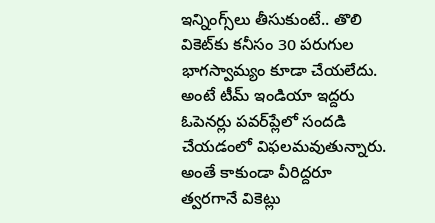ఇన్నింగ్స్‌లు తీసుకుంటే.. తొలి వికెట్‌కు కనీసం 30 పరుగుల భాగస్వామ్యం కూడా చేయలేదు. అంటే టీమ్ ఇండియా ఇద్దరు ఓపెనర్లు పవర్‌ప్లేలో సందడి చేయడంలో విఫలమవుతున్నారు. అంతే కాకుండా వీరిద్దరూ త్వరగానే వికెట్లు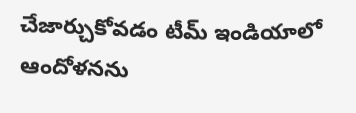చేజార్చుకోవడం టీమ్ ఇండియాలో ఆందోళనను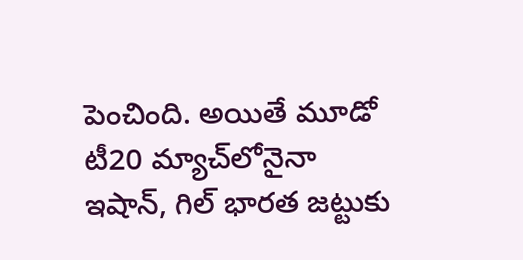పెంచింది. అయితే మూడో టీ20 మ్యాచ్‌లోనైనా ఇషాన్, గిల్ భారత జట్టుకు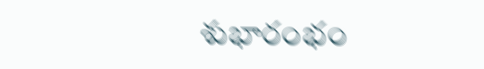శుభారంభం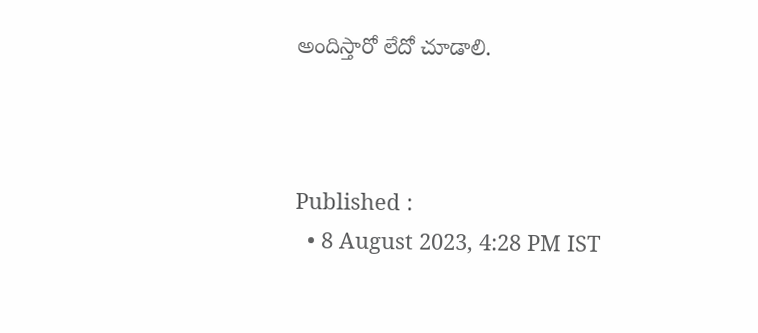అందిస్తారో లేదో చూడాలి.



Published :
  • 8 August 2023, 4:28 PM IST